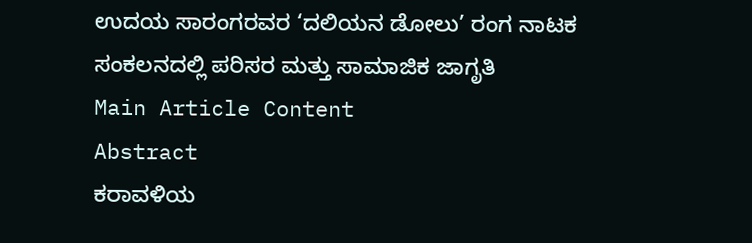ಉದಯ ಸಾರಂಗರವರ ‘ದಲಿಯನ ಡೋಲು’ ರಂಗ ನಾಟಕ ಸಂಕಲನದಲ್ಲಿ ಪರಿಸರ ಮತ್ತು ಸಾಮಾಜಿಕ ಜಾಗೃತಿ
Main Article Content
Abstract
ಕರಾವಳಿಯ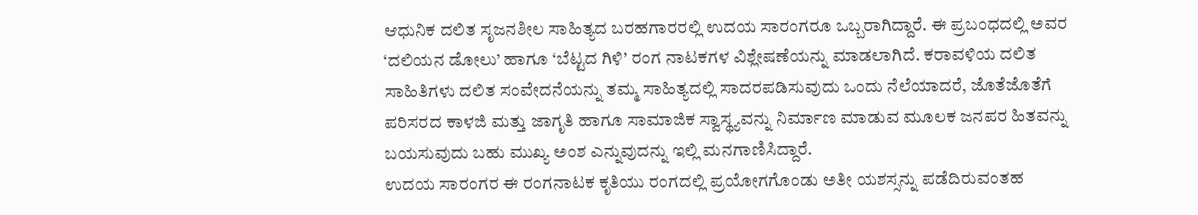ಆಧುನಿಕ ದಲಿತ ಸೃಜನಶೀಲ ಸಾಹಿತ್ಯದ ಬರಹಗಾರರಲ್ಲಿ ಉದಯ ಸಾರಂಗರೂ ಒಬ್ಬರಾಗಿದ್ದಾರೆ. ಈ ಪ್ರಬಂಧದಲ್ಲಿ ಅವರ ‘ದಲಿಯನ ಡೋಲು’ ಹಾಗೂ ‘ಬೆಟ್ಟದ ಗಿಳಿ’ ರಂಗ ನಾಟಕಗಳ ವಿಶ್ಲೇಷಣೆಯನ್ನು ಮಾಡಲಾಗಿದೆ. ಕರಾವಳಿಯ ದಲಿತ ಸಾಹಿತಿಗಳು ದಲಿತ ಸಂವೇದನೆಯನ್ನು ತಮ್ಮ ಸಾಹಿತ್ಯದಲ್ಲಿ ಸಾದರಪಡಿಸುವುದು ಒಂದು ನೆಲೆಯಾದರೆ, ಜೊತೆಜೊತೆಗೆ ಪರಿಸರದ ಕಾಳಜಿ ಮತ್ತು ಜಾಗೃತಿ ಹಾಗೂ ಸಾಮಾಜಿಕ ಸ್ವಾಸ್ಥ್ಯವನ್ನು ನಿರ್ಮಾಣ ಮಾಡುವ ಮೂಲಕ ಜನಪರ ಹಿತವನ್ನು ಬಯಸುವುದು ಬಹು ಮುಖ್ಯ ಅಂಶ ಎನ್ನುವುದನ್ನು ಇಲ್ಲಿ ಮನಗಾಣಿಸಿದ್ದಾರೆ.
ಉದಯ ಸಾರಂಗರ ಈ ರಂಗನಾಟಕ ಕೃತಿಯು ರಂಗದಲ್ಲಿ ಪ್ರಯೋಗಗೊಂಡು ಅತೀ ಯಶಸ್ಸನ್ನು ಪಡೆದಿರುವಂತಹ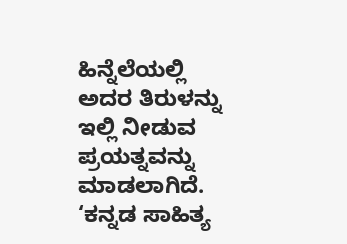ಹಿನ್ನೆಲೆಯಲ್ಲಿ ಅದರ ತಿರುಳನ್ನು ಇಲ್ಲಿ ನೀಡುವ ಪ್ರಯತ್ನವನ್ನು ಮಾಡಲಾಗಿದೆ. ‘ಕನ್ನಡ ಸಾಹಿತ್ಯ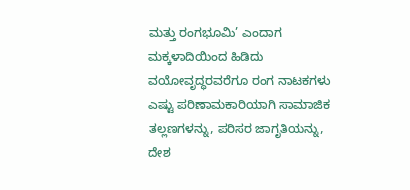ಮತ್ತು ರಂಗಭೂಮಿ’ ಎಂದಾಗ ಮಕ್ಕಳಾದಿಯಿಂದ ಹಿಡಿದು ವಯೋವೃದ್ಧರವರೆಗೂ ರಂಗ ನಾಟಕಗಳು ಎಷ್ಟು ಪರಿಣಾಮಕಾರಿಯಾಗಿ ಸಾಮಾಜಿಕ ತಲ್ಲಣಗಳನ್ನು, ಪರಿಸರ ಜಾಗೃತಿಯನ್ನು, ದೇಶ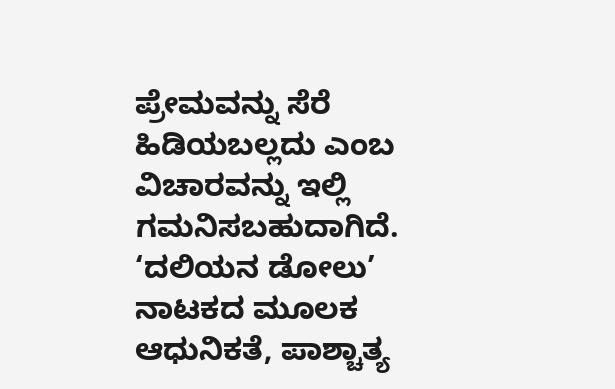ಪ್ರೇಮವನ್ನು ಸೆರೆ ಹಿಡಿಯಬಲ್ಲದು ಎಂಬ ವಿಚಾರವನ್ನು ಇಲ್ಲಿ ಗಮನಿಸಬಹುದಾಗಿದೆ. ‘ದಲಿಯನ ಡೋಲು’ ನಾಟಕದ ಮೂಲಕ ಆಧುನಿಕತೆ, ಪಾಶ್ಚಾತ್ಯ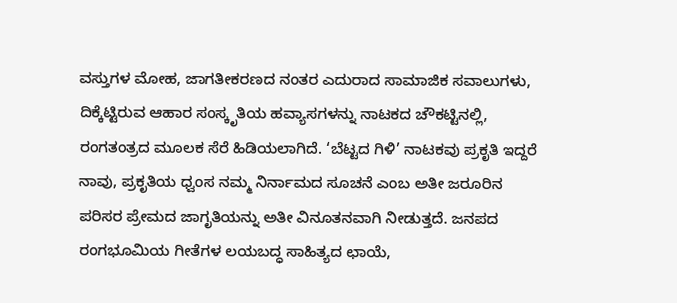ವಸ್ತುಗಳ ಮೋಹ, ಜಾಗತೀಕರಣದ ನಂತರ ಎದುರಾದ ಸಾಮಾಜಿಕ ಸವಾಲುಗಳು, ದಿಕ್ಕೆಟ್ಟಿರುವ ಆಹಾರ ಸಂಸ್ಕೃತಿಯ ಹವ್ಯಾಸಗಳನ್ನು ನಾಟಕದ ಚೌಕಟ್ಟಿನಲ್ಲಿ, ರಂಗತಂತ್ರದ ಮೂಲಕ ಸೆರೆ ಹಿಡಿಯಲಾಗಿದೆ. ‘ಬೆಟ್ಟದ ಗಿಳಿ’ ನಾಟಕವು ಪ್ರಕೃತಿ ಇದ್ದರೆ ನಾವು, ಪ್ರಕೃತಿಯ ಧ್ವಂಸ ನಮ್ಮ ನಿರ್ನಾಮದ ಸೂಚನೆ ಎಂಬ ಅತೀ ಜರೂರಿನ ಪರಿಸರ ಪ್ರೇಮದ ಜಾಗೃತಿಯನ್ನು ಅತೀ ವಿನೂತನವಾಗಿ ನೀಡುತ್ತದೆ. ಜನಪದ ರಂಗಭೂಮಿಯ ಗೀತೆಗಳ ಲಯಬದ್ಧ ಸಾಹಿತ್ಯದ ಛಾಯೆ,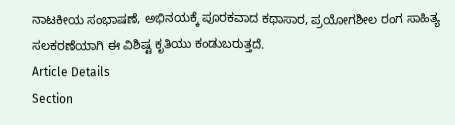ನಾಟಕೀಯ ಸಂಭಾಷಣೆ, ಅಭಿನಯಕ್ಕೆ ಪೂರಕವಾದ ಕಥಾಸಾರ, ಪ್ರಯೋಗಶೀಲ ರಂಗ ಸಾಹಿತ್ಯ ಸಲಕರಣೆಯಾಗಿ ಈ ವಿಶಿಷ್ಟ ಕೃತಿಯು ಕಂಡುಬರುತ್ತದೆ.
Article Details
Section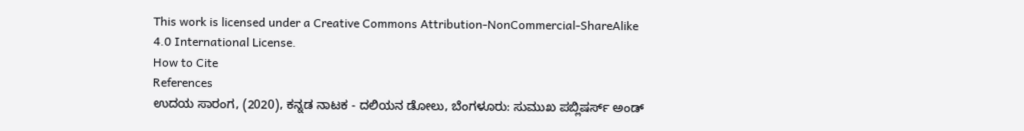This work is licensed under a Creative Commons Attribution-NonCommercial-ShareAlike 4.0 International License.
How to Cite
References
ಉದಯ ಸಾರಂಗ, (2020), ಕನ್ನಡ ನಾಟಕ - ದಲಿಯನ ಡೋಲು, ಬೆಂಗಳೂರು: ಸುಮುಖ ಪಬ್ಲಿಷರ್ಸ್ ಅಂಡ್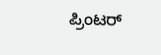ಪ್ರಿಂಟರ್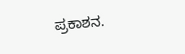ಪ್ರಕಾಶನ.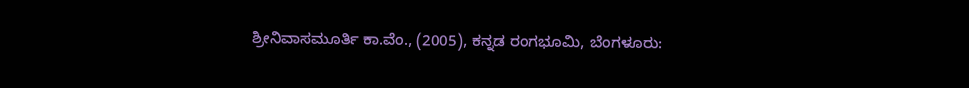ಶ್ರೀನಿವಾಸಮೂರ್ತಿ ಕಾ.ವೆಂ., (2005), ಕನ್ನಡ ರಂಗಭೂಮಿ, ಬೆಂಗಳೂರು: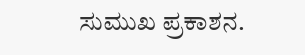ಸುಮುಖ ಪ್ರಕಾಶನ.